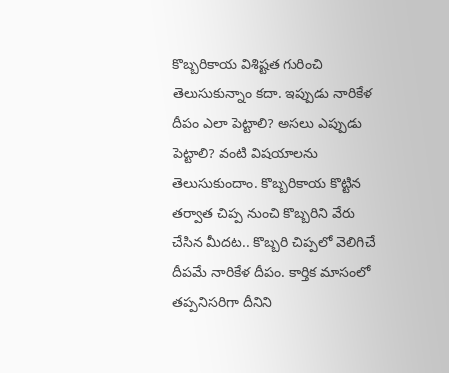కొబ్బరికాయ విశిష్టత గురించి తెలుసుకున్నాం కదా. ఇప్పుడు నారికేళ దీపం ఎలా పెట్టాలి? అసలు ఎప్పుడు పెట్టాలి? వంటి విషయాలను తెలుసుకుందాం. కొబ్బరికాయ కొట్టిన తర్వాత చిప్ప నుంచి కొబ్బరిని వేరు చేసిన మీదట.. కొబ్బరి చిప్పలో వెలిగిచే దీపమే నారికేళ దీపం. కార్తిక మాసంలో తప్పనిసరిగా దీనిని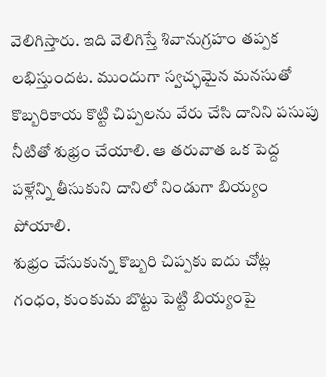వెలిగిస్తారు. ఇది వెలిగిస్తే శివానుగ్రహం తప్పక లభిస్తుందట. ముందుగా స్వచ్ఛమైన మనసుతో కొబ్బరికాయ కొట్టి చిప్పలను వేరు చేసి దానిని పసుపు నీటితో శుభ్రం చేయాలి. ఆ తరువాత ఒక పెద్ద పళ్లేన్ని తీసుకుని దానిలో నిండుగా బియ్యం పోయాలి.
శుభ్రం చేసుకున్న కొబ్బరి చిప్పకు ఐదు చోట్ల గంధం, కుంకుమ బొట్టు పెట్టి బియ్యంపై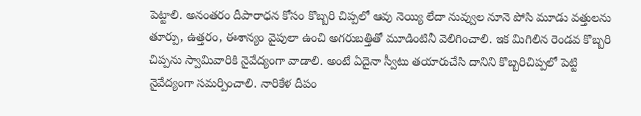పెట్టాలి. అనంతరం దీపారాధన కోసం కొబ్బరి చిప్పలో ఆవు నెయ్యి లేదా నువ్వుల నూనె పోసి మూడు వత్తులను తూర్పు, ఉత్తరం, ఈశాన్యం వైపులా ఉంచి అగరుబత్తితో మూడింటినీ వెలిగించాలి. ఇక మిగిలిన రెండవ కొబ్బరి చిప్పను స్వామివారికి నైవేద్యంగా వాడాలి. అంటే ఏదైనా స్వీటు తయారుచేసి దానిని కొబ్బరిచిప్పలో పెట్టి నైవేద్యంగా సమర్పించాలి. నారికేళ దీపం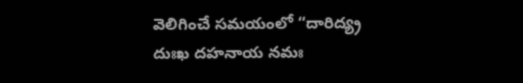వెలిగించే సమయంలో “దారిద్య్ర దుఃఖ దహనాయ నమః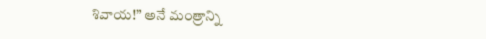శివాయ!” అనే మంత్రాన్ని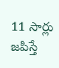11 సార్లు జపిస్తే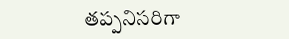తప్పనిసరిగా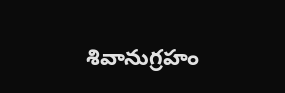శివానుగ్రహం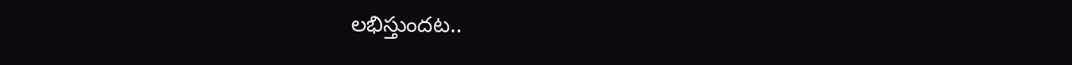లభిస్తుందట..